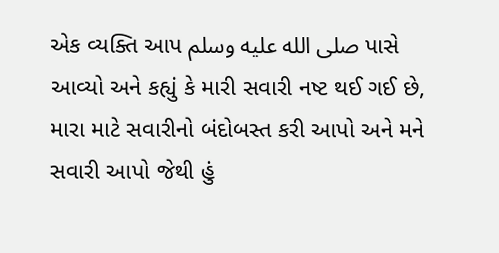એક વ્યક્તિ આપ صلى الله عليه وسلم પાસે આવ્યો અને કહ્યું કે મારી સવારી નષ્ટ થઈ ગઈ છે, મારા માટે સવારીનો બંદોબસ્ત કરી આપો અને મને સવારી આપો જેથી હું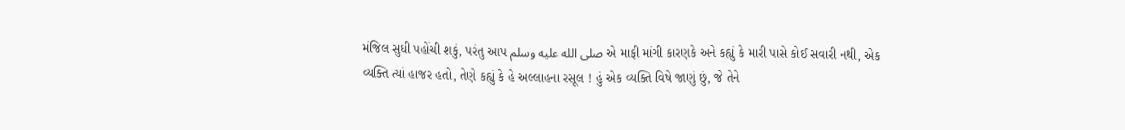મંજિલ સુધી પહોંચી શકું, પરંતુ આપ صلى الله عليه وسلم એ માફી માંગી કારણકે અને કહ્યું કે મારી પાસે કોઈ સવારી નથી, એક વ્યક્તિ ત્યાં હાજર હતો, તેણે કહ્યું કે હે અલ્લાહના રસૂલ ! હું એક વ્યક્તિ વિષે જાણું છું, જે તેને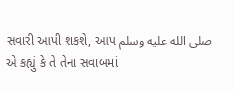સવારી આપી શકશે, આપ صلى الله عليه وسلم એ કહ્યું કે તે તેના સવાબમાં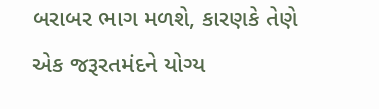બરાબર ભાગ મળશે, કારણકે તેણે એક જરૂરતમંદને યોગ્ય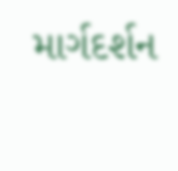માર્ગદર્શન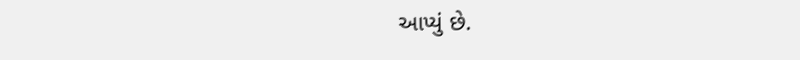આપ્યું છે.